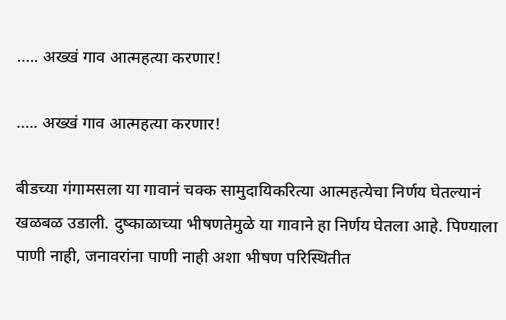….. अख्खं गाव आत्महत्या करणार!

….. अख्खं गाव आत्महत्या करणार!

बीडच्या गंगामसला या गावानं चक्क सामुदायिकरित्या आत्महत्येचा निर्णय घेतल्यानं खळबळ उडाली. दुष्काळाच्या भीषणतेमुळे या गावाने हा निर्णय घेतला आहे. पिण्याला पाणी नाही, जनावरांना पाणी नाही अशा भीषण परिस्थितीत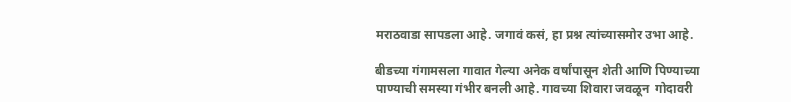मराठवाडा सापडला आहे. जगावं कसं, हा प्रश्न त्यांच्यासमोर उभा आहे.

बीडच्या गंगामसला गावात गेल्या अनेक वर्षांपासून शेती आणि पिण्याच्या पाण्याची समस्या गंभीर बनली आहे. गावच्या शिवारा जवळून  गोदावरी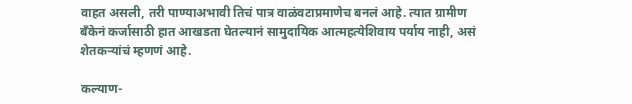वाहत असली, तरी पाण्याअभावी तिचं पात्र वाळंवटाप्रमाणेच बनलं आहे. त्यात ग्रामीण बँकेनं कर्जासाठी हात आखडता घेतल्यानं सामुदायिक आत्महत्येशिवाय पर्याय नाही, असं शेतकऱ्यांचं म्हणणं आहे.

कल्याण-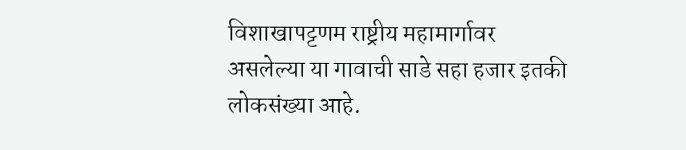विशाखापट्टणम राष्ट्रीय महामार्गावर असलेल्या या गावाची साडे सहा हजार इतकी लोकसंख्या आहे.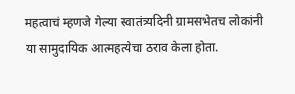महत्वाचं म्हणजे गेल्या स्वातंत्र्यदिनी ग्रामसभेतच लोकांनी या सामुदायिक आत्महत्येचा ठराव केला होता.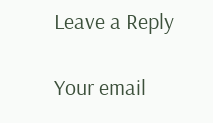Leave a Reply

Your email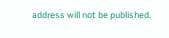address will not be published.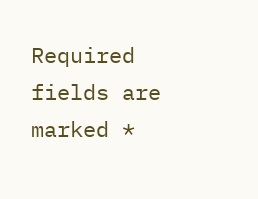Required fields are marked *